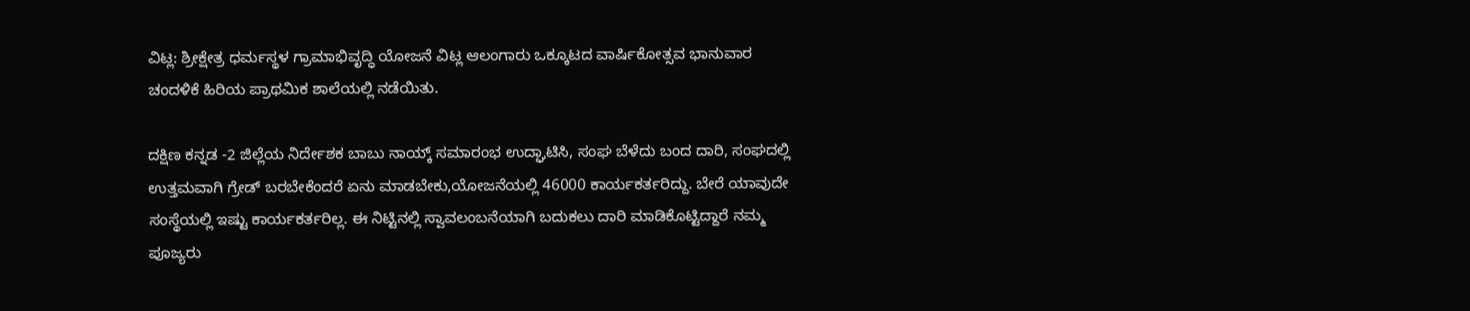ವಿಟ್ಲ: ಶ್ರೀಕ್ಷೇತ್ರ ಧರ್ಮಸ್ಥಳ ಗ್ರಾಮಾಭಿವೃದ್ಧಿ ಯೋಜನೆ ವಿಟ್ಲ ಆಲಂಗಾರು ಒಕ್ಕೂಟದ ವಾರ್ಷಿಕೋತ್ಸವ ಭಾನುವಾರ ಚಂದಳಿಕೆ ಹಿರಿಯ ಪ್ರಾಥಮಿಕ ಶಾಲೆಯಲ್ಲಿ ನಡೆಯಿತು.

ದಕ್ಷಿಣ ಕನ್ನಡ -2 ಜಿಲ್ಲೆಯ ನಿರ್ದೇಶಕ ಬಾಬು ನಾಯ್ಕ್ ಸಮಾರಂಭ ಉದ್ಘಾಟಿಸಿ, ಸಂಘ ಬೆಳೆದು ಬಂದ ದಾರಿ, ಸಂಘದಲ್ಲಿ ಉತ್ತಮವಾಗಿ ಗ್ರೇಡ್ ಬರಬೇಕೆಂದರೆ ಏನು ಮಾಡಬೇಕು,ಯೋಜನೆಯಲ್ಲಿ 46000 ಕಾರ್ಯಕರ್ತರಿದ್ದು. ಬೇರೆ ಯಾವುದೇ ಸಂಸ್ಥೆಯಲ್ಲಿ ಇಷ್ಟು ಕಾರ್ಯಕರ್ತರಿಲ್ಲ. ಈ ನಿಟ್ಟಿನಲ್ಲಿ ಸ್ವಾವಲಂಬನೆಯಾಗಿ ಬದುಕಲು ದಾರಿ ಮಾಡಿಕೊಟ್ಟಿದ್ದಾರೆ ನಮ್ಮ ಪೂಜ್ಯರು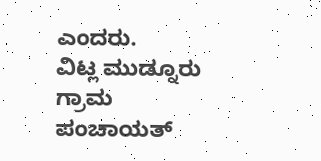ಎಂದರು.
ವಿಟ್ಲ ಮುಡ್ನೂರು ಗ್ರಾಮ ಪಂಚಾಯತ್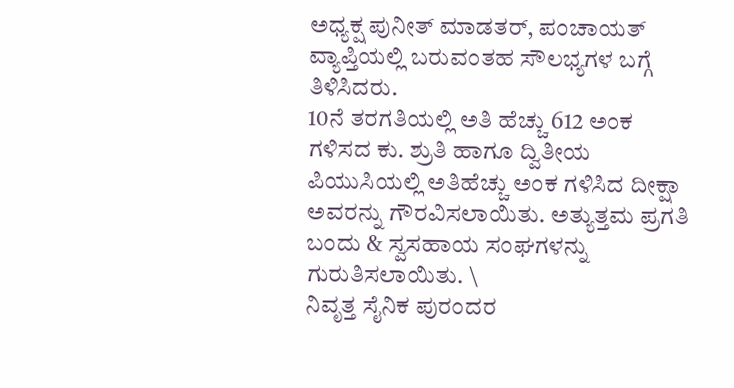ಅಧ್ಯಕ್ಷ ಪುನೀತ್ ಮಾಡತರ್, ಪಂಚಾಯತ್ ವ್ಯಾಪ್ತಿಯಲ್ಲಿ ಬರುವಂತಹ ಸೌಲಭ್ಯಗಳ ಬಗ್ಗೆ ತಿಳಿಸಿದರು.
10ನೆ ತರಗತಿಯಲ್ಲಿ ಅತಿ ಹೆಚ್ಚು 612 ಅಂಕ ಗಳಿಸದ ಕು. ಶ್ರುತಿ ಹಾಗೂ ದ್ವಿತೀಯ ಪಿಯುಸಿಯಲ್ಲಿ ಅತಿಹೆಚ್ಚು ಅಂಕ ಗಳಿಸಿದ ದೀಕ್ಷಾ ಅವರನ್ನು ಗೌರವಿಸಲಾಯಿತು. ಅತ್ಯುತ್ತಮ ಪ್ರಗತಿ ಬಂದು & ಸ್ವಸಹಾಯ ಸಂಘಗಳನ್ನು ಗುರುತಿಸಲಾಯಿತು. \
ನಿವೃತ್ತ ಸೈನಿಕ ಪುರಂದರ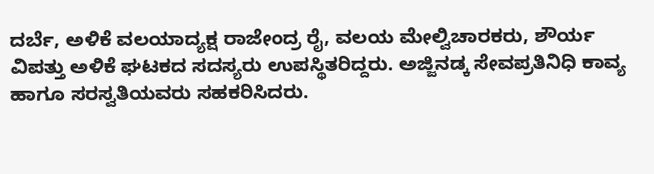ದರ್ಬೆ, ಅಳಿಕೆ ವಲಯಾದ್ಯಕ್ಷ ರಾಜೇಂದ್ರ ರೈ, ವಲಯ ಮೇಲ್ವಿಚಾರಕರು, ಶೌರ್ಯ ವಿಪತ್ತು ಅಳಿಕೆ ಘಟಕದ ಸದಸ್ಯರು ಉಪಸ್ಥಿತರಿದ್ದರು. ಅಜ್ಜಿನಡ್ಕ ಸೇವಪ್ರತಿನಿಧಿ ಕಾವ್ಯ ಹಾಗೂ ಸರಸ್ವತಿಯವರು ಸಹಕರಿಸಿದರು.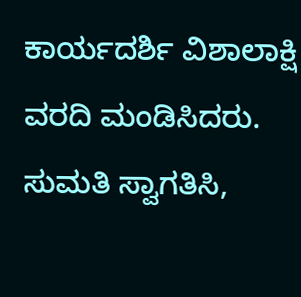ಕಾರ್ಯದರ್ಶಿ ವಿಶಾಲಾಕ್ಷಿ ವರದಿ ಮಂಡಿಸಿದರು. ಸುಮತಿ ಸ್ವಾಗತಿಸಿ,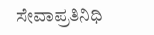ಸೇವಾಪ್ರತಿನಿಧಿ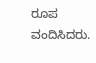ರೂಪ ವಂದಿಸಿದರು.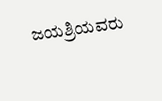ಜಯಶ್ರಿಯವರು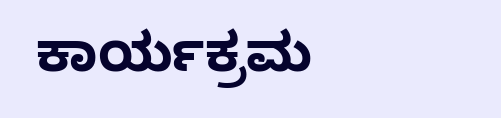ಕಾರ್ಯಕ್ರಮ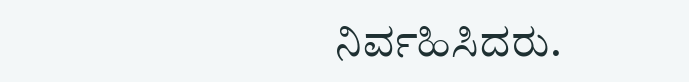ನಿರ್ವಹಿಸಿದರು.